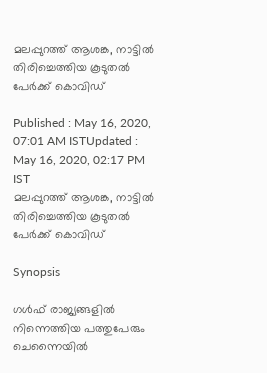മലപ്പുറത്ത് ആശങ്ക, നാട്ടിൽ തിരിച്ചെത്തിയ കൂടുതൽ പേർക്ക് കൊവിഡ്

Published : May 16, 2020, 07:01 AM ISTUpdated : May 16, 2020, 02:17 PM IST
മലപ്പുറത്ത് ആശങ്ക, നാട്ടിൽ തിരിച്ചെത്തിയ കൂടുതൽ പേർക്ക് കൊവിഡ്

Synopsis

ഗൾഫ് രാജ്യങ്ങളിൽ നിന്നെത്തിയ പത്തുപേരും ചെന്നൈയിൽ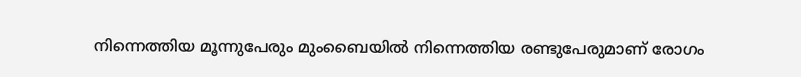നിന്നെത്തിയ മൂന്നുപേരും മുംബൈയിൽ നിന്നെത്തിയ രണ്ടുപേരുമാണ് രോഗം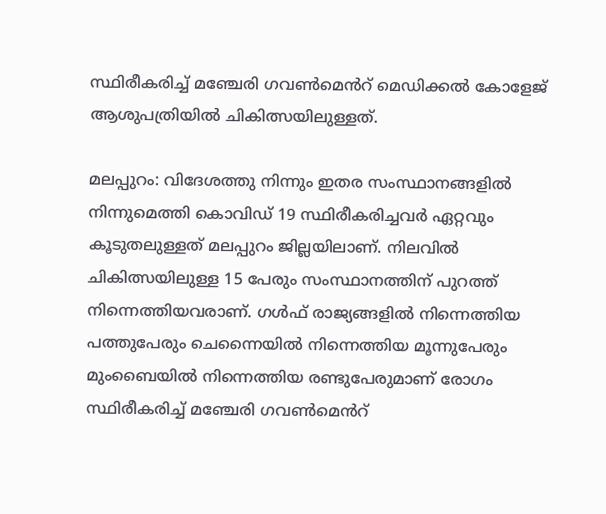സ്ഥിരീകരിച്ച് മഞ്ചേരി ഗവൺമെൻറ് മെഡിക്കൽ കോളേജ് ആശുപത്രിയിൽ ചികിത്സയിലുള്ളത്.

മലപ്പുറം: വിദേശത്തു നിന്നും ഇതര സംസ്ഥാനങ്ങളിൽ നിന്നുമെത്തി കൊവിഡ് 19 സ്ഥിരീകരിച്ചവർ ഏറ്റവും കൂടുതലുള്ളത് മലപ്പുറം ജില്ലയിലാണ്. നിലവിൽ ചികിത്സയിലുള്ള 15 പേരും സംസ്ഥാനത്തിന് പുറത്ത് നിന്നെത്തിയവരാണ്. ഗൾഫ് രാജ്യങ്ങളിൽ നിന്നെത്തിയ പത്തുപേരും ചെന്നൈയിൽ നിന്നെത്തിയ മൂന്നുപേരും മുംബൈയിൽ നിന്നെത്തിയ രണ്ടുപേരുമാണ് രോഗം സ്ഥിരീകരിച്ച് മഞ്ചേരി ഗവൺമെൻറ്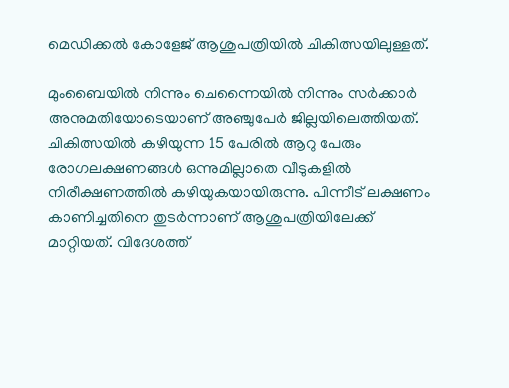മെഡിക്കൽ കോളേജ് ആശുപത്രിയിൽ ചികിത്സയിലുള്ളത്.

മുംബൈയിൽ നിന്നും ചെന്നൈയിൽ നിന്നും സർക്കാർ അനുമതിയോടെയാണ് അഞ്ചുപേർ ജില്ലയിലെത്തിയത്. ചികിത്സയിൽ കഴിയുന്ന 15 പേരിൽ ആറു പേരും രോഗലക്ഷണങ്ങൾ ഒന്നുമില്ലാതെ വീടുകളിൽ നിരീക്ഷണത്തിൽ കഴിയുകയായിരുന്നു. പിന്നീട് ലക്ഷണം കാണിച്ചതിനെ തുടർന്നാണ് ആശുപത്രിയിലേക്ക് മാറ്റിയത്. വിദേശത്ത്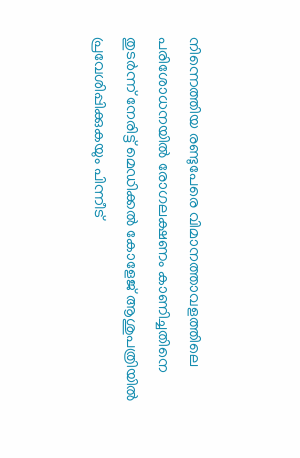നിന്നെത്തിയ രണ്ടുപേരെ വിമാനത്താവളത്തിലെ പരിശോധനയിൽ രോഗലക്ഷണം കാണിച്ചതിനെ തുടർന്ന് നേരിട്ട് മെഡിക്കൽ കോളേജ് ആശുപത്രിയിൽ പ്രവേശിപ്പിക്കുകയും പിന്നീട്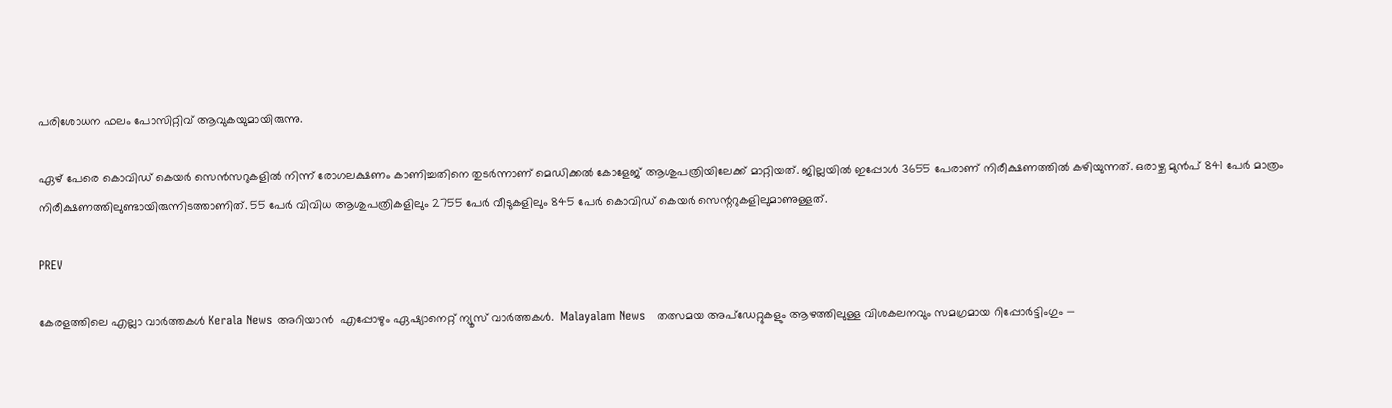പരിശോധന ഫലം പോസിറ്റിവ് ആവുകയുമായിരുന്നു.

ഏഴ് പേരെ കൊവിഡ് കെയർ സെൻസറുകളിൽ നിന്ന് രോഗലക്ഷണം കാണിച്ചതിനെ തുടർന്നാണ് മെഡിക്കൽ കോളേജ് ആശുപത്രിയിലേക്ക് മാറ്റിയത്. ജില്ലയിൽ ഇപ്പോൾ 3655 പേരാണ് നിരീക്ഷണത്തിൽ കഴിയുന്നത്. ഒരാഴ്ച മുൻപ് 841 പേർ മാത്രം നിരീക്ഷണത്തിലുണ്ടായിരുന്നിടത്താണിത്. 55 പേർ വിവിധ ആശുപത്രികളിലും 2755 പേർ വീടുകളിലും 845 പേർ കൊവിഡ് കെയർ സെന്ററുകളിലുമാണുള്ളത്.

PREV

കേരളത്തിലെ എല്ലാ വാർത്തകൾ Kerala News അറിയാൻ  എപ്പോഴും ഏഷ്യാനെറ്റ് ന്യൂസ് വാർത്തകൾ.  Malayalam News   തത്സമയ അപ്‌ഡേറ്റുകളും ആഴത്തിലുള്ള വിശകലനവും സമഗ്രമായ റിപ്പോർട്ടിംഗും —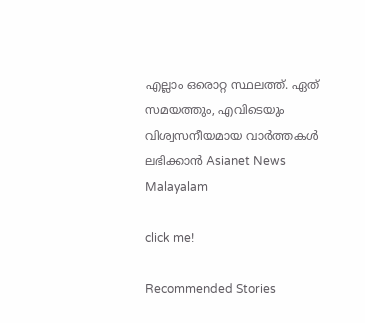എല്ലാം ഒരൊറ്റ സ്ഥലത്ത്. ഏത് സമയത്തും, എവിടെയും വിശ്വസനീയമായ വാർത്തകൾ ലഭിക്കാൻ Asianet News Malayalam

click me!

Recommended Stories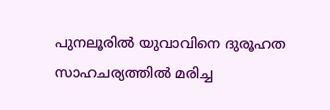പുനലൂരിൽ യുവാവിനെ ദുരൂഹത സാഹചര്യത്തിൽ മരിച്ച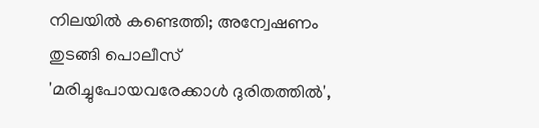നിലയിൽ കണ്ടെത്തി; അന്വേഷണം തുടങ്ങി പൊലീസ്
'മരിച്ചുപോയവരേക്കാൾ ദുരിതത്തിൽ',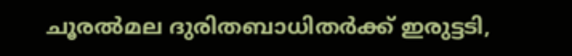ചൂരൽമല ദുരിതബാധിതർക്ക് ഇരുട്ടടി,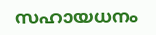സഹായധനം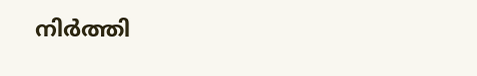നിർത്തി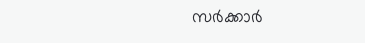സർക്കാർ